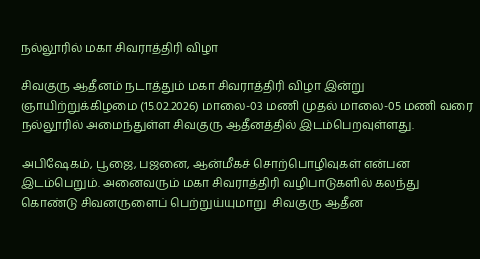நல்லூரில் மகா சிவராத்திரி விழா

சிவகுரு ஆதீனம் நடாத்தும் மகா சிவராத்திரி விழா இன்று ஞாயிற்றுக்கிழமை (15.02.2026) மாலை-03 மணி முதல் மாலை-05 மணி வரை நல்லூரில் அமைந்துள்ள சிவகுரு ஆதீனத்தில் இடம்பெறவுள்ளது.

அபிஷேகம், பூஜை, பஜனை, ஆன்மீகச் சொற்பொழிவுகள் என்பன இடம்பெறும். அனைவரும் மகா சிவராத்திரி வழிபாடுகளில் கலந்து கொண்டு சிவனருளைப் பெற்றுய்யுமாறு  சிவகுரு ஆதீன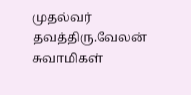முதல்வர் தவத்திரு.வேலன் சுவாமிகள்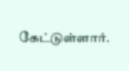கேட்டுள்ளார்.